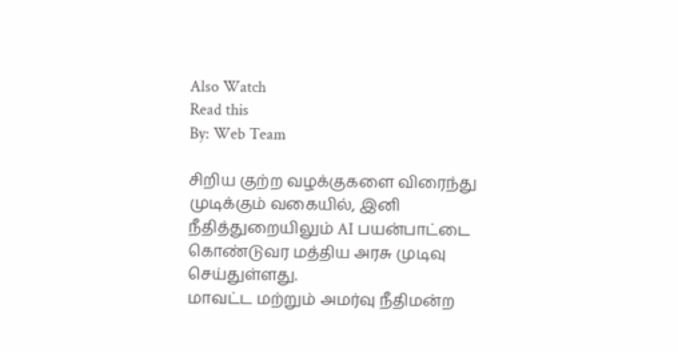Also Watch
Read this
By: Web Team

சிறிய குற்ற வழக்குகளை விரைந்து முடிக்கும் வகையில், இனி நீதித்துறையிலும் AI பயன்பாட்டை கொண்டுவர மத்திய அரசு முடிவு செய்துள்ளது.
மாவட்ட மற்றும் அமர்வு நீதிமன்ற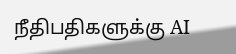நீதிபதிகளுக்கு AI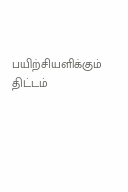பயிற்சியளிக்கும் திட்டம்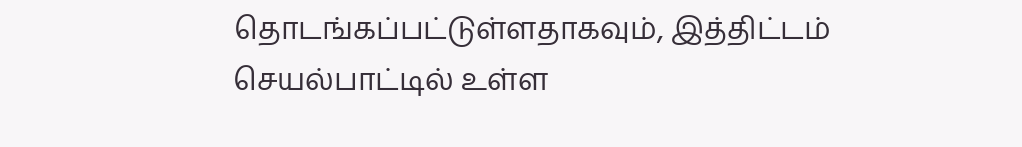தொடங்கப்பட்டுள்ளதாகவும், இத்திட்டம் செயல்பாட்டில் உள்ள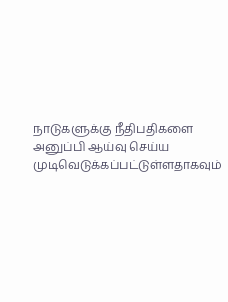நாடுகளுக்கு நீதிபதிகளை அனுப்பி ஆய்வு செய்ய முடிவெடுக்கப்பட்டுள்ளதாகவும்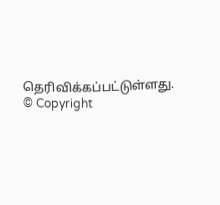தெரிவிக்கப்பட்டுள்ளது.
© Copyright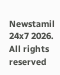Newstamil 24x7 2026. All rights reserved